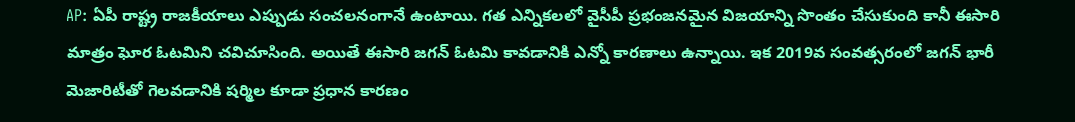AP: ఏపీ రాష్ట్ర రాజకీయాలు ఎప్పుడు సంచలనంగానే ఉంటాయి. గత ఎన్నికలలో వైసీపీ ప్రభంజనమైన విజయాన్ని సొంతం చేసుకుంది కానీ ఈసారి మాత్రం ఘోర ఓటమిని చవిచూసింది. అయితే ఈసారి జగన్ ఓటమి కావడానికి ఎన్నో కారణాలు ఉన్నాయి. ఇక 2019వ సంవత్సరంలో జగన్ భారీ మెజారిటీతో గెలవడానికి షర్మిల కూడా ప్రధాన కారణం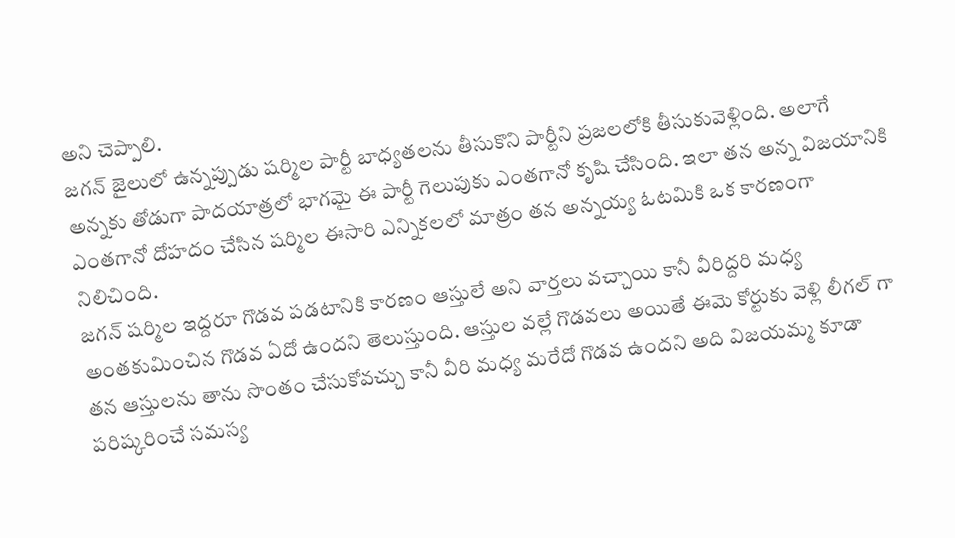అని చెప్పాలి.
జగన్ జైలులో ఉన్నప్పుడు షర్మిల పార్టీ బాధ్యతలను తీసుకొని పార్టీని ప్రజలలోకి తీసుకువెళ్లింది. అలాగే అన్నకు తోడుగా పాదయాత్రలో భాగమై ఈ పార్టీ గెలుపుకు ఎంతగానో కృషి చేసింది. ఇలా తన అన్న విజయానికి ఎంతగానో దోహదం చేసిన షర్మిల ఈసారి ఎన్నికలలో మాత్రం తన అన్నయ్య ఓటమికి ఒక కారణంగా నిలిచింది.
జగన్ షర్మిల ఇద్దరూ గొడవ పడటానికి కారణం ఆస్తులే అని వార్తలు వచ్చాయి కానీ వీరిద్దరి మధ్య అంతకుమించిన గొడవ ఏదో ఉందని తెలుస్తుంది. ఆస్తుల వల్లే గొడవలు అయితే ఈమె కోర్టుకు వెళ్లి లీగల్ గా తన ఆస్తులను తాను సొంతం చేసుకోవచ్చు కానీ వీరి మధ్య మరేదో గొడవ ఉందని అది విజయమ్మ కూడా పరిష్కరించే సమస్య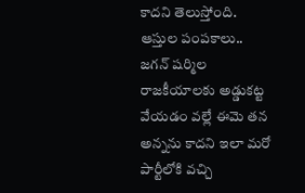కాదని తెలుస్తోంది.
ఆస్తుల పంపకాలు..
జగన్ షర్మిల రాజకీయాలకు అడ్డుకట్ట వేయడం వల్లే ఈమె తన అన్నను కాదని ఇలా మరో పార్టీలోకి వచ్చి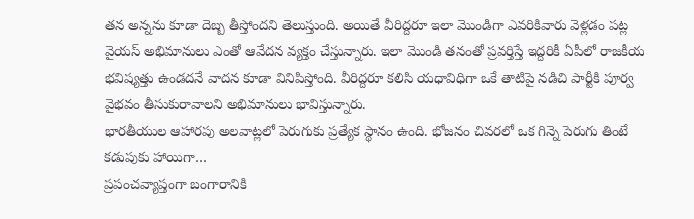తన అన్నను కూడా దెబ్బ తీస్తోందని తెలుస్తుంది. అయితే వీరిద్దరూ ఇలా మొండిగా ఎవరికివారు వెళ్లడం పట్ల వైయస్ అభిమానులు ఎంతో ఆవేదన వ్యక్తం చేస్తున్నారు. ఇలా మొండి తనంతో ప్రవర్తిస్తే ఇద్దరికీ ఏపీలో రాజకీయ భవిష్యత్తు ఉండదనే వాదన కూడా వినిపిస్తోంది. వీరిద్దరూ కలిసి యధావిధిగా ఒకే తాటిపై నడిచి పార్టీకి పూర్వ వైభవం తీసుకురావాలని అభిమానులు భావిస్తున్నారు.
భారతీయుల ఆహారపు అలవాట్లలో పెరుగుకు ప్రత్యేక స్థానం ఉంది. భోజనం చివరలో ఒక గిన్నె పెరుగు తింటే కడుపుకు హాయిగా…
ప్రపంచవ్యాప్తంగా బంగారానికి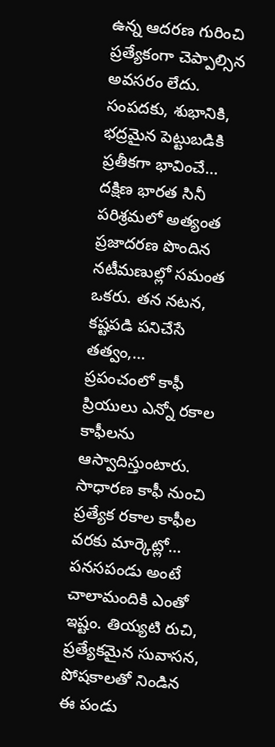ఉన్న ఆదరణ గురించి ప్రత్యేకంగా చెప్పాల్సిన అవసరం లేదు. సంపదకు, శుభానికి, భద్రమైన పెట్టుబడికి ప్రతీకగా భావించే…
దక్షిణ భారత సినీ పరిశ్రమలో అత్యంత ప్రజాదరణ పొందిన నటీమణుల్లో సమంత ఒకరు. తన నటన, కష్టపడి పనిచేసే తత్వం,…
ప్రపంచంలో కాఫీ ప్రియులు ఎన్నో రకాల కాఫీలను ఆస్వాదిస్తుంటారు. సాధారణ కాఫీ నుంచి ప్రత్యేక రకాల కాఫీల వరకు మార్కెట్లో…
పనసపండు అంటే చాలామందికి ఎంతో ఇష్టం. తియ్యటి రుచి, ప్రత్యేకమైన సువాసన, పోషకాలతో నిండిన ఈ పండు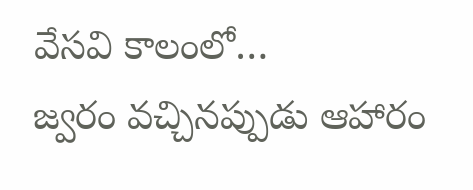వేసవి కాలంలో…
జ్వరం వచ్చినప్పుడు ఆహారం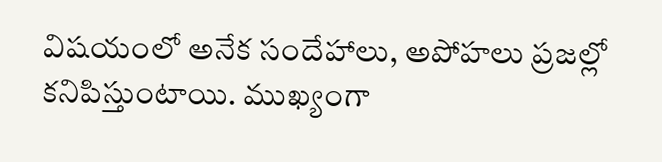విషయంలో అనేక సందేహాలు, అపోహలు ప్రజల్లో కనిపిస్తుంటాయి. ముఖ్యంగా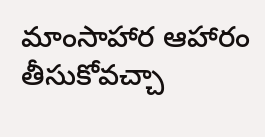మాంసాహార ఆహారం తీసుకోవచ్చా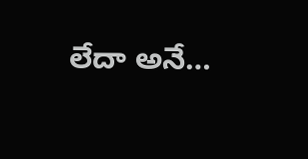లేదా అనే…